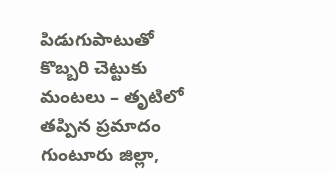పిడుగుపాటుతో కొబ్బరి చెట్టుకు మంటలు – తృటిలో తప్పిన ప్రమాదం
గుంటూరు జిల్లా,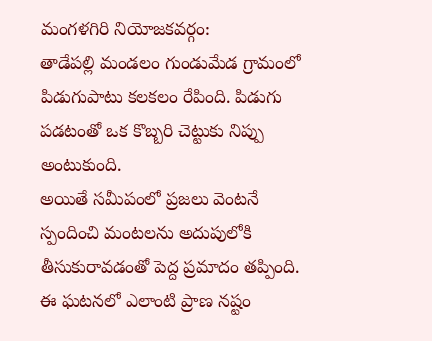మంగళగిరి నియోజకవర్గం:
తాడేపల్లి మండలం గుండుమేడ గ్రామంలో పిడుగుపాటు కలకలం రేపింది. పిడుగు పడటంతో ఒక కొబ్బరి చెట్టుకు నిప్పు అంటుకుంది.
అయితే సమీపంలో ప్రజలు వెంటనే స్పందించి మంటలను అదుపులోకి తీసుకురావడంతో పెద్ద ప్రమాదం తప్పింది. ఈ ఘటనలో ఎలాంటి ప్రాణ నష్టం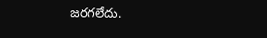జరగలేదు.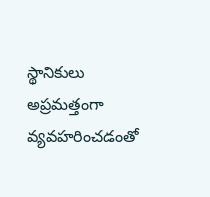స్థానికులు అప్రమత్తంగా వ్యవహరించడంతో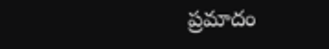ప్రమాదం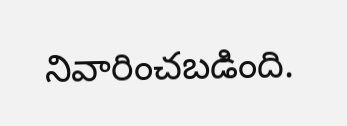నివారించబడింది.